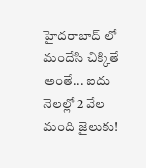హైదరాబాద్ లో మందేసి చిక్కితే అంతే... ఐదు నెలల్లో 2 వేల మంది జైలుకు!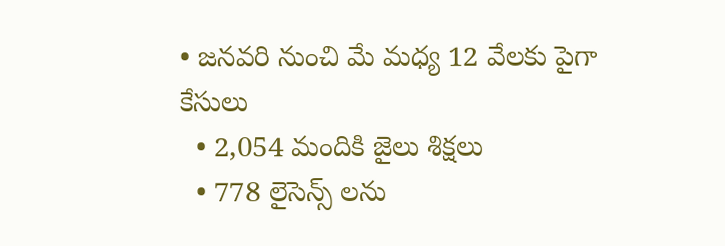• జనవరి నుంచి మే మధ్య 12 వేలకు పైగా కేసులు
  • 2,054 మందికి జైలు శిక్షలు
  • 778 లైసెన్స్ లను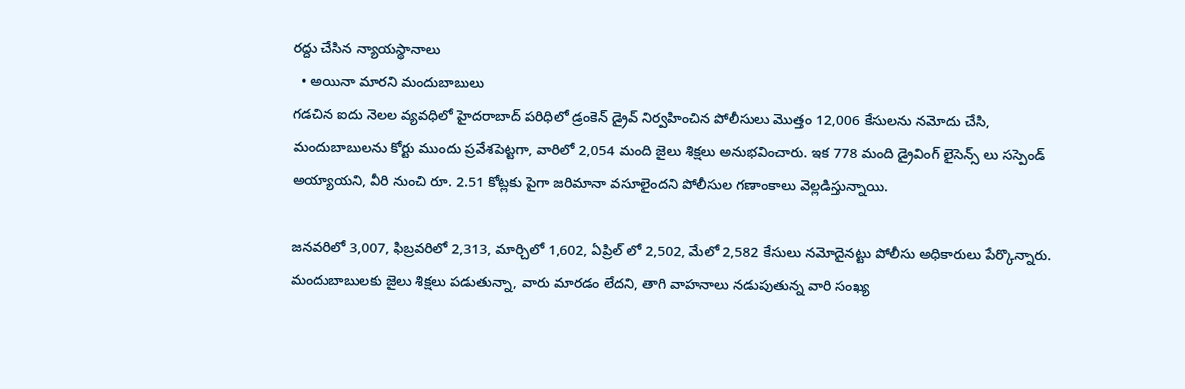రద్దు చేసిన న్యాయస్థానాలు
  • అయినా మారని మందుబాబులు
గడచిన ఐదు నెలల వ్యవధిలో హైదరాబాద్ పరిధిలో డ్రంకెన్ డ్రైవ్ నిర్వహించిన పోలీసులు మొత్తం 12,006 కేసులను నమోదు చేసి, మందుబాబులను కోర్టు ముందు ప్రవేశపెట్టగా, వారిలో 2,054 మంది జైలు శిక్షలు అనుభవించారు. ఇక 778 మంది డ్రైవింగ్ లైసెన్స్ లు సస్పెండ్ అయ్యాయని, వీరి నుంచి రూ. 2.51 కోట్లకు పైగా జరిమానా వసూలైందని పోలీసుల గణాంకాలు వెల్లడిస్తున్నాయి.

జనవరిలో 3,007, ఫిబ్రవరిలో 2,313, మార్చిలో 1,602, ఏప్రిల్ లో 2,502, మేలో 2,582 కేసులు నమోదైనట్టు పోలీసు అధికారులు పేర్కొన్నారు. మందుబాబులకు జైలు శిక్షలు పడుతున్నా, వారు మారడం లేదని, తాగి వాహనాలు నడుపుతున్న వారి సంఖ్య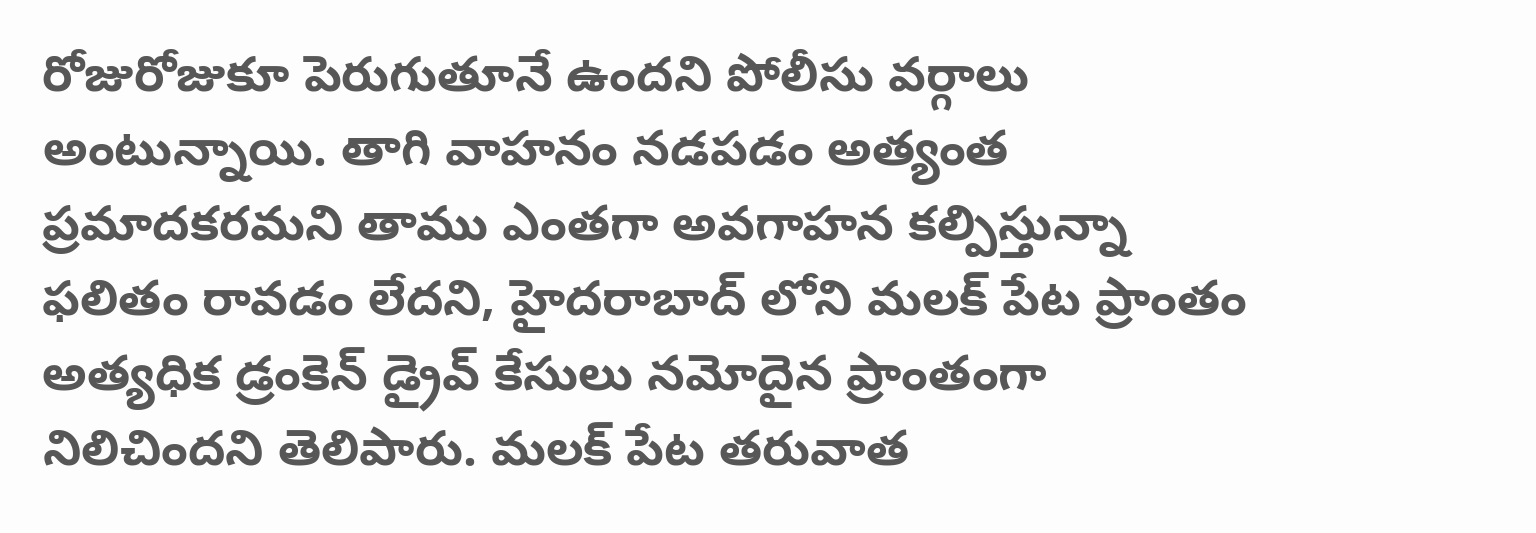రోజురోజుకూ పెరుగుతూనే ఉందని పోలీసు వర్గాలు అంటున్నాయి. తాగి వాహనం నడపడం అత్యంత ప్రమాదకరమని తాము ఎంతగా అవగాహన కల్పిస్తున్నా ఫలితం రావడం లేదని, హైదరాబాద్ లోని మలక్ పేట ప్రాంతం అత్యధిక డ్రంకెన్ డ్రైవ్ కేసులు నమోదైన ప్రాంతంగా నిలిచిందని తెలిపారు. మలక్ పేట తరువాత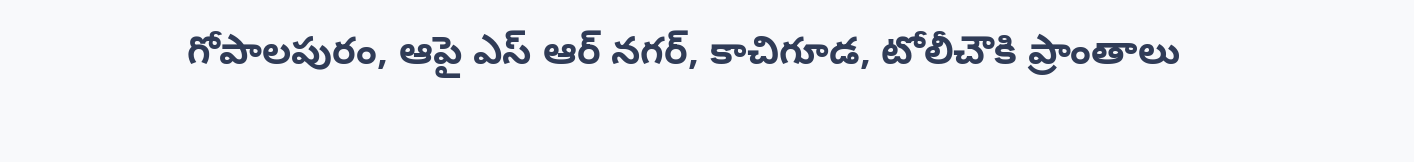గోపాలపురం, ఆపై ఎస్ ఆర్ నగర్, కాచిగూడ, టోలీచౌకి ప్రాంతాలు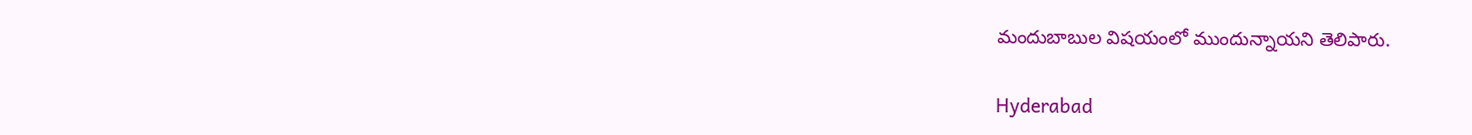మందుబాబుల విషయంలో ముందున్నాయని తెలిపారు.

Hyderabad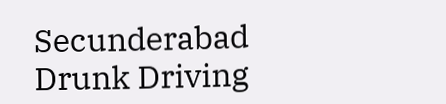Secunderabad
Drunk Driving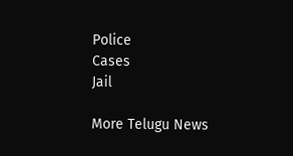Police
Cases
Jail

More Telugu News